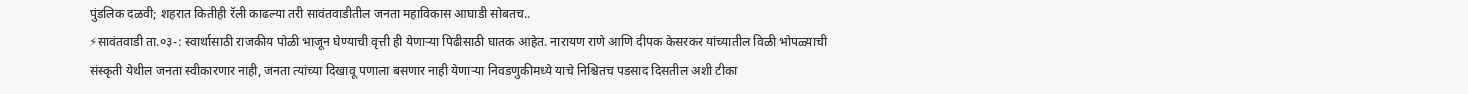पुंडलिक दळवी; शहरात कितीही रॅली काढल्या तरी सावंतवाडीतील जनता महाविकास आघाडी सोबतच..
⚡सावंतवाडी ता.०३-: स्वार्थासाठी राजकीय पोळी भाजून घेण्याची वृत्ती ही येणाऱ्या पिढीसाठी घातक आहेत. नारायण राणे आणि दीपक केसरकर यांच्यातील विळी भोपळ्याची संस्कृती येथील जनता स्वीकारणार नाही, जनता त्यांच्या दिखावू पणाला बसणार नाही येणाऱ्या निवडणुकीमध्ये याचे निश्चितच पडसाद दिसतील अशी टीका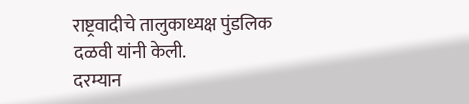राष्ट्रवादीचे तालुकाध्यक्ष पुंडलिक दळवी यांनी केली.
दरम्यान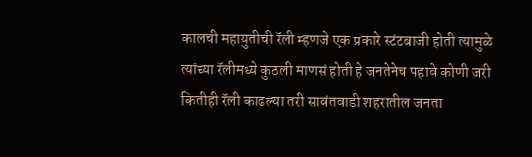कालची महायुतीची रॅली म्हणजे एक प्रकारे स्टंटबाजी होती त्यामुळे त्यांच्या रॅलीमध्ये कुठली माणसं होती हे जनतेनेच पहावे कोणी जरी कितीही रॅली काढल्या तरी सावंतवाडी शहरातील जनता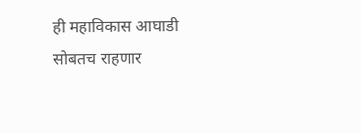ही महाविकास आघाडी सोबतच राहणार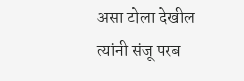असा टोला देखील त्यांनी संजू परब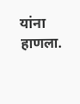यांना हाणला.